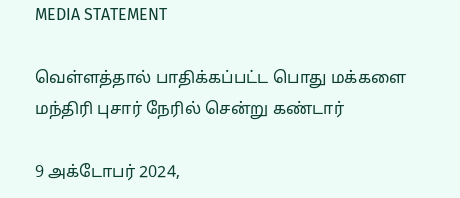MEDIA STATEMENT

வெள்ளத்தால் பாதிக்கப்பட்ட பொது மக்களை மந்திரி புசார் நேரில் சென்று கண்டார்

9 அக்டோபர் 2024,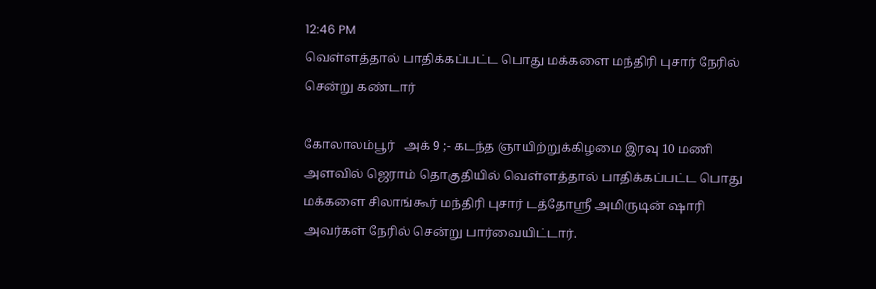12:46 PM
வெள்ளத்தால் பாதிக்கப்பட்ட பொது மக்களை மந்திரி புசார் நேரில் சென்று கண்டார்

கோலாலம்பூர்   அக் 9 ;- கடந்த ஞாயிற்றுக்கிழமை இரவு 10 மணி அளவில் ஜெராம் தொகுதியில் வெள்ளத்தால் பாதிக்கப்பட்ட பொது மக்களை சிலாங்கூர் மந்திரி புசார் டத்தோஸ்ரீ அமிருடின் ஷாரி அவர்கள் நேரில் சென்று பார்வையிட்டார்.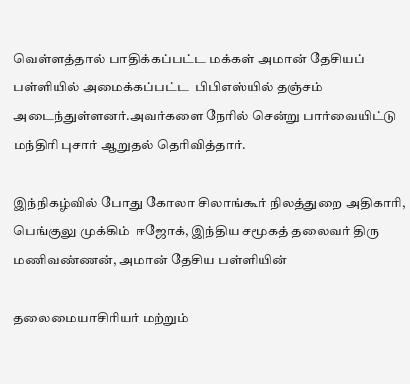வெள்ளத்தால் பாதிக்கப்பட்ட மக்கள் அமான் தேசியப் பள்ளியில் அமைக்கப்பட்ட  பிபிஎஸ்யில் தஞ்சம் அடைந்துள்ளனர்.அவர்களை நேரில் சென்று பார்வையிட்டு மந்திரி புசார் ஆறுதல் தெரிவித்தார்.

இந்நிகழ்வில் போது கோலா சிலாங்கூர் நிலத்துறை அதிகாரி, பெங்குலு முக்கிம்  ஈஜோக், இந்திய சமூகத் தலைவர் திரு மணிவண்ணன், அமான் தேசிய பள்ளியின்

தலைமையாசிரியர் மற்றும்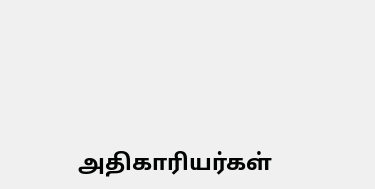அதிகாரியர்கள்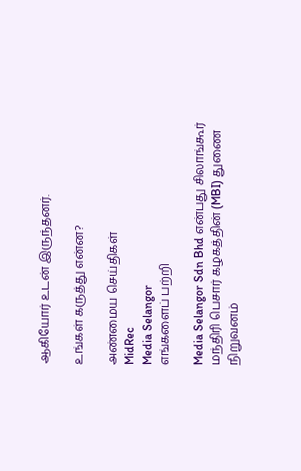ஆகியோர் உடன் இருந்தனர்.

உங்கள் கருத்து என்ன?

அண்மைய செய்திகள்
MidRec
Media Selangor
எங்களைப் பற்றி

Media Selangor Sdn Bhd என்பது சிலாங்கூர் மந்திரி பெசார் கழகத்தின் (MBI) துணை நிறுவனம்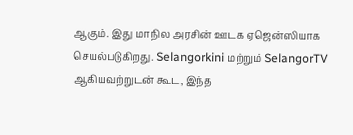ஆகும். இது மாநில அரசின் ஊடக ஏஜென்ஸியாக செயல்படுகிறது. Selangorkini மற்றும் SelangorTV ஆகியவற்றுடன் கூட, இந்த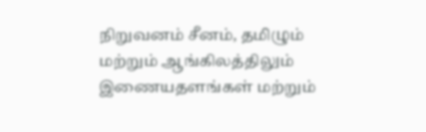நிறுவனம் சீனம், தமிழும் மற்றும் ஆங்கிலத்திலும் இணையதளங்கள் மற்றும்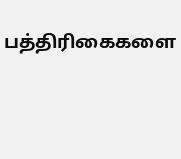பத்திரிகைகளை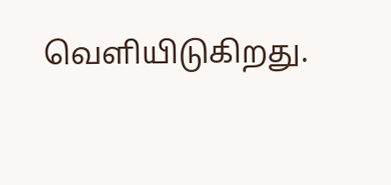வெளியிடுகிறது.